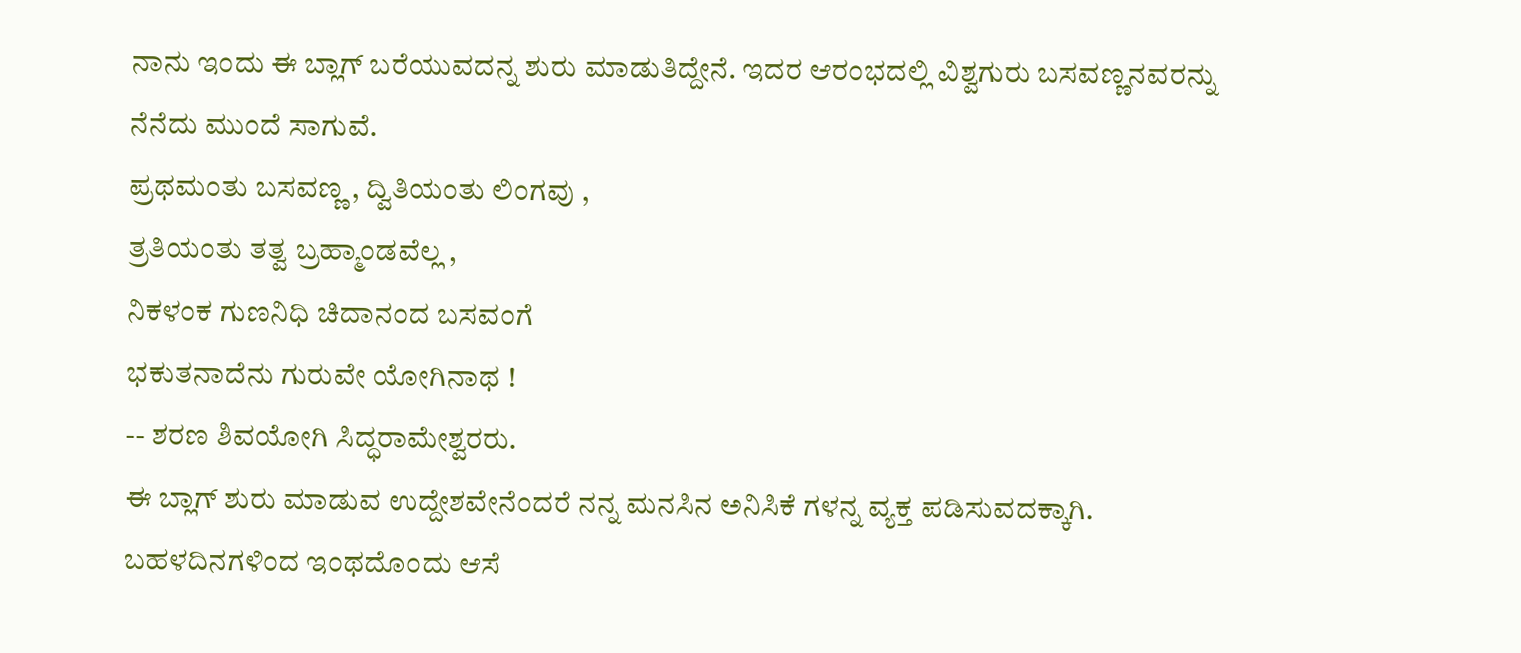ನಾನು ಇಂದು ಈ ಬ್ಲಾಗ್ ಬರೆಯುವದನ್ನ ಶುರು ಮಾಡುತಿದ್ದೇನೆ. ಇದರ ಆರಂಭದಲ್ಲಿ ವಿಶ್ವಗುರು ಬಸವಣ್ಣನವರನ್ನು ನೆನೆದು ಮುಂದೆ ಸಾಗುವೆ.
ಪ್ರಥಮಂತು ಬಸವಣ್ಣ , ದ್ವಿತಿಯಂತು ಲಿಂಗವು ,
ತ್ರತಿಯಂತು ತತ್ವ ಬ್ರಹ್ಮಾಂಡವೆಲ್ಲ ,
ನಿಕಳಂಕ ಗುಣನಿಧಿ ಚಿದಾನಂದ ಬಸವಂಗೆ
ಭಕುತನಾದೆನು ಗುರುವೇ ಯೋಗಿನಾಥ !
-- ಶರಣ ಶಿವಯೋಗಿ ಸಿದ್ಧರಾಮೇಶ್ವರರು.
ಈ ಬ್ಲಾಗ್ ಶುರು ಮಾಡುವ ಉದ್ದೇಶವೇನೆಂದರೆ ನನ್ನ ಮನಸಿನ ಅನಿಸಿಕೆ ಗಳನ್ನ ವ್ಯಕ್ತ ಪಡಿಸುವದಕ್ಕಾಗಿ. ಬಹಳದಿನಗಳಿಂದ ಇಂಥದೊಂದು ಆಸೆ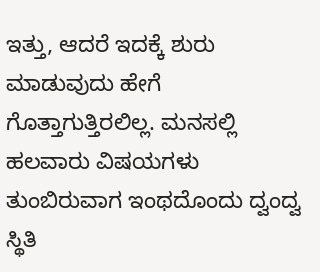ಇತ್ತು, ಆದರೆ ಇದಕ್ಕೆ ಶುರು ಮಾಡುವುದು ಹೇಗೆ ಗೊತ್ತಾಗುತ್ತಿರಲಿಲ್ಲ. ಮನಸಲ್ಲಿ ಹಲವಾರು ವಿಷಯಗಳು ತುಂಬಿರುವಾಗ ಇಂಥದೊಂದು ದ್ವಂದ್ವ ಸ್ಥಿತಿ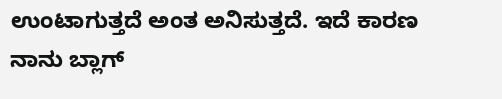ಉಂಟಾಗುತ್ತದೆ ಅಂತ ಅನಿಸುತ್ತದೆ. ಇದೆ ಕಾರಣ ನಾನು ಬ್ಲಾಗ್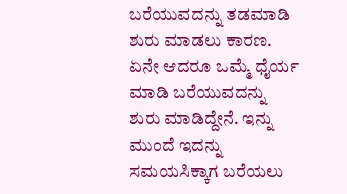ಬರೆಯುವದನ್ನು ತಡಮಾಡಿ ಶುರು ಮಾಡಲು ಕಾರಣ.
ಏನೇ ಆದರೂ ಒಮ್ಮೆ ಧೈರ್ಯ ಮಾಡಿ ಬರೆಯುವದನ್ನು ಶುರು ಮಾಡಿದ್ದೇನೆ. ಇನ್ನು ಮುಂದೆ ಇದನ್ನು ಸಮಯಸಿಕ್ಕಾಗ ಬರೆಯಲು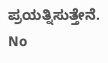ಪ್ರಯತ್ನಿಸುತ್ತೇನೆ.
No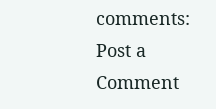comments:
Post a Comment